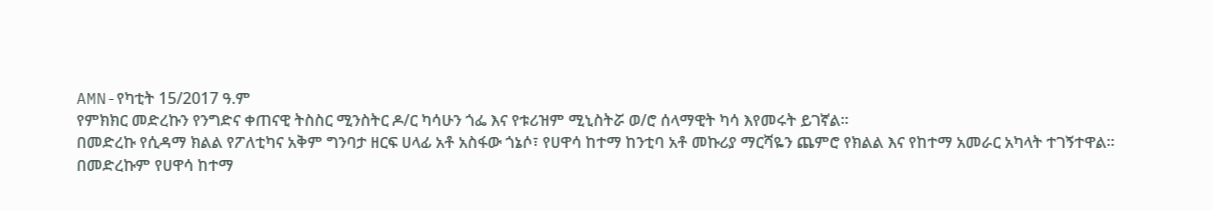AMN-የካቲት 15/2017 ዓ.ም
የምክክር መድረኩን የንግድና ቀጠናዊ ትስስር ሚንስትር ዶ/ር ካሳሁን ጎፌ እና የቱሪዝም ሚኒስትሯ ወ/ሮ ሰላማዊት ካሳ እየመሩት ይገኛል።
በመድረኩ የሲዳማ ክልል የፖለቲካና አቅም ግንባታ ዘርፍ ሀላፊ አቶ አስፋው ጎኔሶ፣ የሀዋሳ ከተማ ከንቲባ አቶ መኩሪያ ማርሻዬን ጨምሮ የክልል እና የከተማ አመራር አካላት ተገኝተዋል።
በመድረኩም የሀዋሳ ከተማ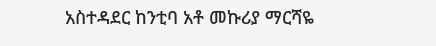አስተዳደር ከንቲባ አቶ መኩሪያ ማርሻዬ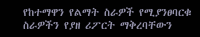የከተማዋን የልማት ስራዎች የሚያንፀባርቁ ስራዎችን የያዘ ሪፖርት ማቅረባቸውን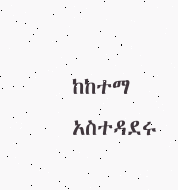ከከተማ አስተዳደሩ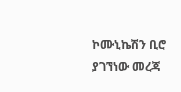ኮሙኒኬሽን ቢሮ ያገኘነው መረጃ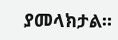ያመላክታል።